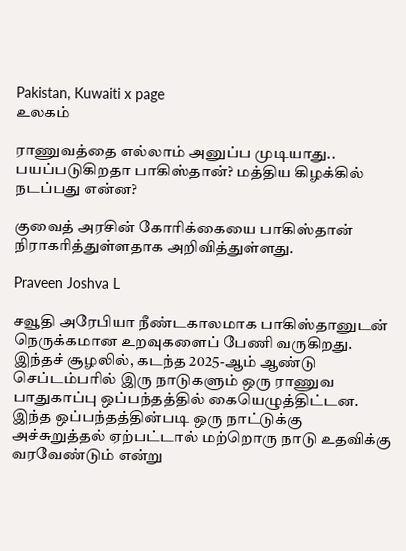Pakistan, Kuwaiti x page
உலகம்

ராணுவத்தை எல்லாம் அனுப்ப முடியாது.. பயப்படுகிறதா பாகிஸ்தான்? மத்திய கிழக்கில் நடப்பது என்ன?

குவைத் அரசின் கோரிக்கையை பாகிஸ்தான் நிராகரித்துள்ளதாக அறிவித்துள்ளது.

Praveen Joshva L

சவூதி அரேபியா நீண்டகாலமாக பாகிஸ்தானுடன் நெருக்கமான உறவுகளைப் பேணி வருகிறது. இந்தச் சூழலில், கடந்த 2025-ஆம் ஆண்டு செப்டம்பரில் இரு நாடுகளும் ஒரு ராணுவ பாதுகாப்பு ஒப்பந்தத்தில் கையெழுத்திட்டன. இந்த ஒப்பந்தத்தின்படி ஒரு நாட்டுக்கு அச்சுறுத்தல் ஏற்பட்டால் மற்றொரு நாடு உதவிக்கு வரவேண்டும் என்று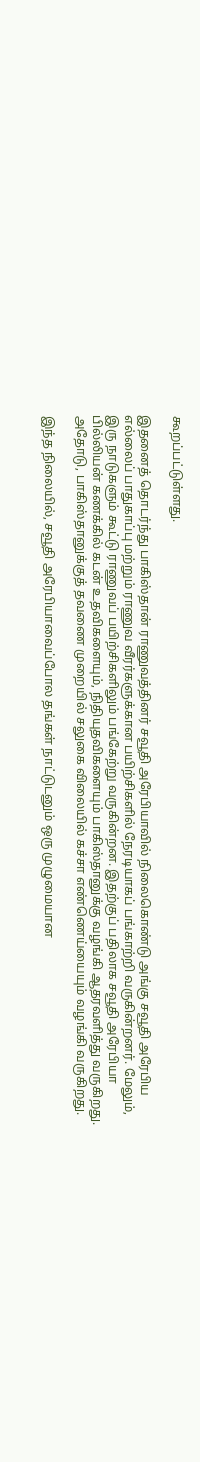கூறப்பட்டுள்ளது.

இதனைத் தொடர்ந்து பாகிஸ்தான் ராணுவத்தினர் சவூதி அரேபியாவில் நிலைகொண்டு அங்கு சவூதி அரேபிய எல்லைப் பாதுகாப்பு மற்றும் ராணுவ வீரர்களுக்கான பயிற்சிகளில் நேரடியாகப் பங்காற்றி வருகின்றனர். மேலும், இரு நாடுகளும் கூட்டு ராணுவப் பயிற்சிகளிலும் பங்கேற்று வருகின்றன. இதற்குப் பதிலாக சவூதி அரேபியா பில்லியன் கணக்கில் கடன் உதவிகளையும், நிதியுதவிகளையும் பாகிஸ்தானுக்கு வழங்கி ஆதரவளித்து வருகிறது. அதோடு, பாகிஸ்தானுக்குத் தவணை முறையில் சலுகை விலையில் கச்சா எண்ணெய்யையும் வழங்கி வருகிறது.

இந்த நிலையில், சவூதி அரேபியாவைப்போல தங்கள் நாட்டுடனும் ஒரு முழுமையான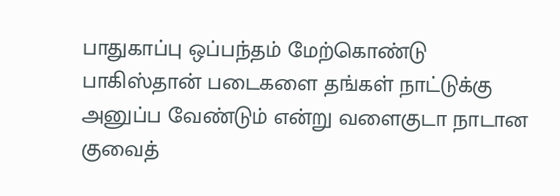பாதுகாப்பு ஒப்பந்தம் மேற்கொண்டு பாகிஸ்தான் படைகளை தங்கள் நாட்டுக்கு அனுப்ப வேண்டும் என்று வளைகுடா நாடான குவைத்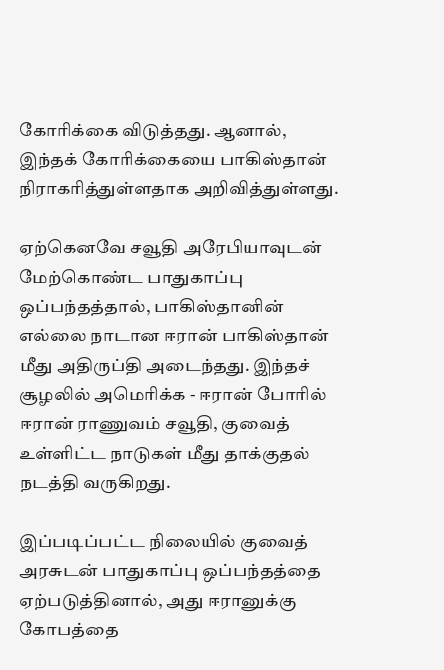கோரிக்கை விடுத்தது. ஆனால், இந்தக் கோரிக்கையை பாகிஸ்தான் நிராகரித்துள்ளதாக அறிவித்துள்ளது.

ஏற்கெனவே சவூதி அரேபியாவுடன் மேற்கொண்ட பாதுகாப்பு ஒப்பந்தத்தால், பாகிஸ்தானின் எல்லை நாடான ஈரான் பாகிஸ்தான் மீது அதிருப்தி அடைந்தது. இந்தச் சூழலில் அமெரிக்க - ஈரான் போரில் ஈரான் ராணுவம் சவூதி, குவைத் உள்ளிட்ட நாடுகள் மீது தாக்குதல் நடத்தி வருகிறது.

இப்படிப்பட்ட நிலையில் குவைத் அரசுடன் பாதுகாப்பு ஒப்பந்தத்தை ஏற்படுத்தினால், அது ஈரானுக்கு கோபத்தை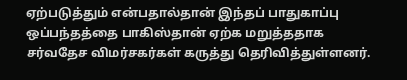ஏற்படுத்தும் என்பதால்தான் இந்தப் பாதுகாப்பு ஒப்பந்தத்தை பாகிஸ்தான் ஏற்க மறுத்ததாக சர்வதேச விமர்சகர்கள் கருத்து தெரிவித்துள்ளனர்.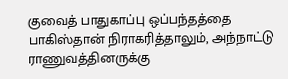குவைத் பாதுகாப்பு ஒப்பந்தத்தை பாகிஸ்தான் நிராகரித்தாலும், அந்நாட்டு ராணுவத்தினருக்கு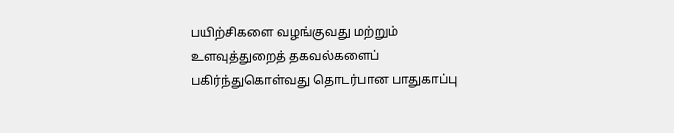பயிற்சிகளை வழங்குவது மற்றும் உளவுத்துறைத் தகவல்களைப் பகிர்ந்துகொள்வது தொடர்பான பாதுகாப்பு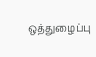ஒத்துழைப்பு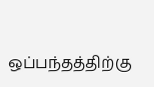ஒப்பந்தத்திற்கு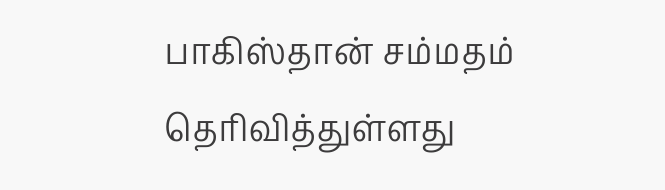பாகிஸ்தான் சம்மதம் தெரிவித்துள்ளது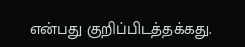என்பது குறிப்பிடத்தக்கது.